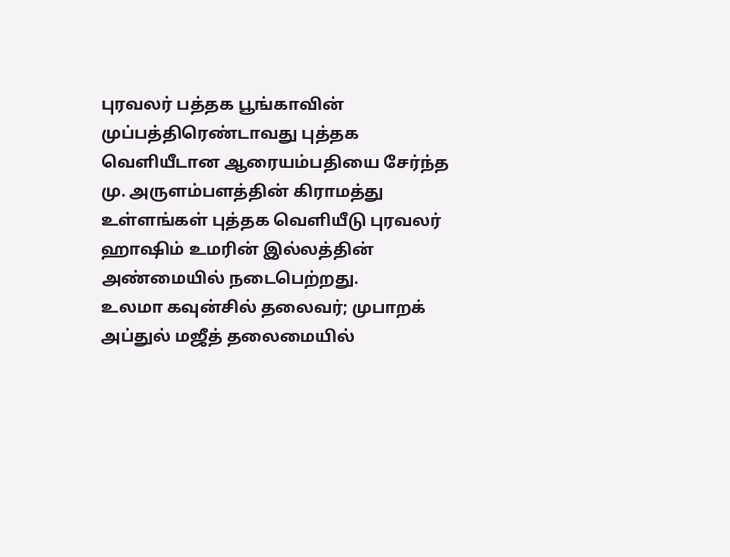புரவலர் பத்தக பூங்காவின் முப்பத்திரெண்டாவது புத்தக வெளியீடான ஆரையம்பதியை சேர்ந்த மு. அருளம்பளத்தின் கிராமத்து உள்ளங்கள் புத்தக வெளியீடு புரவலர் ஹாஷிம் உமரின் இல்லத்தின் அண்மையில் நடைபெற்றது.
உலமா கவுன்சில் தலைவர்; முபாறக் அப்துல் மஜீத் தலைமையில்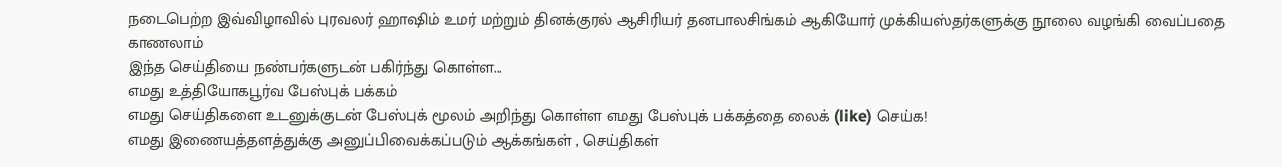நடைபெற்ற இவ்விழாவில் புரவலர் ஹாஷிம் உமர் மற்றும் தினக்குரல் ஆசிரியர் தனபாலசிங்கம் ஆகியோர் முக்கியஸ்தர்களுக்கு நூலை வழங்கி வைப்பதை காணலாம்
இந்த செய்தியை நண்பர்களுடன் பகிர்ந்து கொள்ள...
எமது உத்தியோகபூர்வ பேஸ்புக் பக்கம்
எமது செய்திகளை உடனுக்குடன் பேஸ்புக் மூலம் அறிந்து கொள்ள எமது பேஸ்புக் பக்கத்தை லைக் (like) செய்க!
எமது இணையத்தளத்துக்கு அனுப்பிவைக்கப்படும் ஆக்கங்கள் , செய்திகள்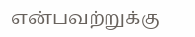என்பவற்றுக்கு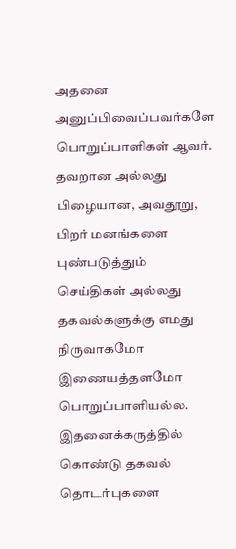அதனை அனுப்பிவைப்பவர்களே பொறுப்பாளிகள் ஆவர். தவறான அல்லது பிழையான, அவதூறு, பிறர் மனங்களை புண்படுத்தும் செய்திகள் அல்லது தகவல்களுக்கு எமது நிருவாகமோ இணையத்தளமோ பொறுப்பாளியல்ல. இதனைக்கருத்தில் கொண்டு தகவல் தொடர்புகளை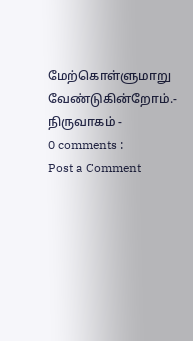மேற்கொள்ளுமாறு வேண்டுகின்றோம்.- நிருவாகம் -
0 comments :
Post a Comment